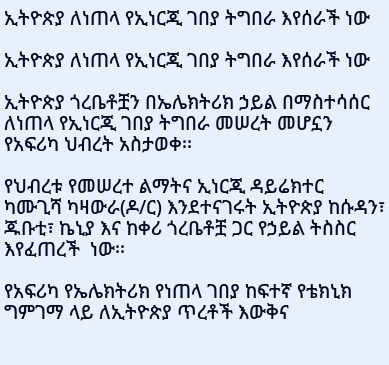ኢትዮጵያ ለነጠላ የኢነርጂ ገበያ ትግበራ እየሰራች ነው

ኢትዮጵያ ለነጠላ የኢነርጂ ገበያ ትግበራ እየሰራች ነው

ኢትዮጵያ ጎረቤቶቿን በኤሌክትሪክ ኃይል በማስተሳሰር ለነጠላ የኢነርጂ ገበያ ትግበራ መሠረት መሆኗን የአፍሪካ ህብረት አስታወቀ፡፡

የህብረቱ የመሠረተ ልማትና ኢነርጂ ዳይሬክተር ካሙጊሻ ካዛውራ(ዶ/ር) እንደተናገሩት ኢትዮጵያ ከሱዳን፣ ጁቡቲ፣ ኬኒያ እና ከቀሪ ጎረቤቶቿ ጋር የኃይል ትስስር እየፈጠረች  ነው፡፡

የአፍሪካ የኤሌክትሪክ የነጠላ ገበያ ከፍተኛ የቴክኒክ ግምገማ ላይ ለኢትዮጵያ ጥረቶች እውቅና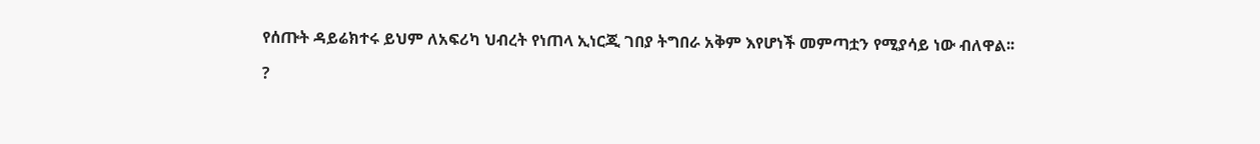የሰጡት ዳይሬክተሩ ይህም ለአፍሪካ ህብረት የነጠላ ኢነርጂ ገበያ ትግበራ አቅም እየሆነች መምጣቷን የሚያሳይ ነው ብለዋል፡፡

?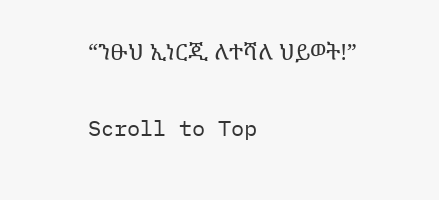“ንፁህ ኢነርጂ ለተሻለ ህይወት!”

Scroll to Top